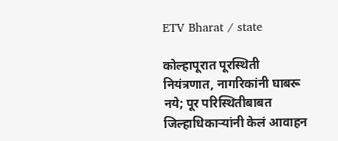ETV Bharat / state

कोल्हापूरात पूरस्थिती नियंत्रणात, नागरिकांनी घाबरू नये; पूर परिस्थितीबाबत जिल्हाधिकाऱ्यांनी केलं आवाहन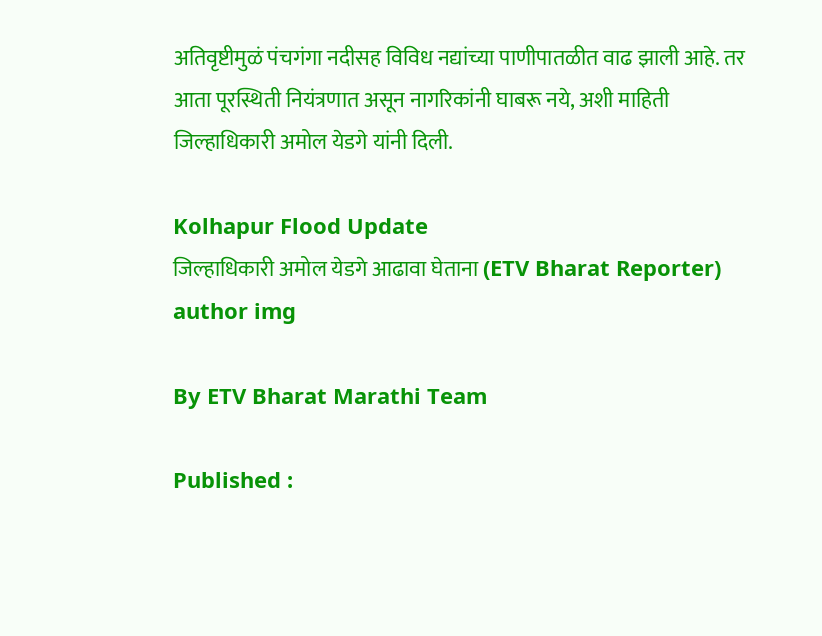अतिवृष्टीमुळं पंचगंगा नदीसह विविध नद्यांच्या पाणीपातळीत वाढ झाली आहे. तर आता पूरस्थिती नियंत्रणात असून नागरिकांनी घाबरू नये, अशी माहिती जिल्हाधिकारी अमोल येडगे यांनी दिली.

Kolhapur Flood Update
जिल्हाधिकारी अमोल येडगे आढावा घेताना (ETV Bharat Reporter)
author img

By ETV Bharat Marathi Team

Published :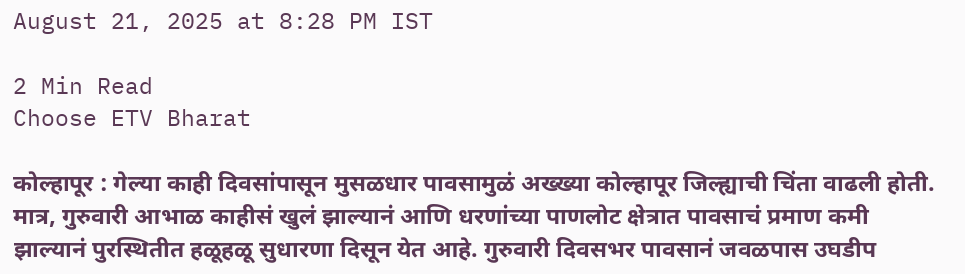August 21, 2025 at 8:28 PM IST

2 Min Read
Choose ETV Bharat

कोल्हापूर : गेल्या काही दिवसांपासून मुसळधार पावसामुळं अख्ख्या कोल्हापूर जिल्ह्याची चिंता वाढली होती. मात्र, गुरुवारी आभाळ काहीसं खुलं झाल्यानं आणि धरणांच्या पाणलोट क्षेत्रात पावसाचं प्रमाण कमी झाल्यानं पुरस्थितीत हळूहळू सुधारणा दिसून येत आहे. गुरुवारी दिवसभर पावसानं जवळपास उघडीप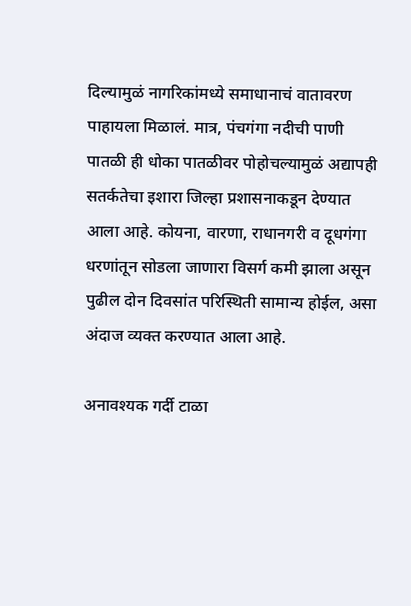दिल्यामुळं नागरिकांमध्ये समाधानाचं वातावरण पाहायला मिळालं. मात्र, पंचगंगा नदीची पाणी पातळी ही धोका पातळीवर पोहोचल्यामुळं अद्यापही सतर्कतेचा इशारा जिल्हा प्रशासनाकडून देण्यात आला आहे. कोयना, वारणा, राधानगरी व दूधगंगा धरणांतून सोडला जाणारा विसर्ग कमी झाला असून पुढील दोन दिवसांत परिस्थिती सामान्य होईल, असा अंदाज व्यक्त करण्यात आला आहे.

अनावश्यक गर्दी टाळा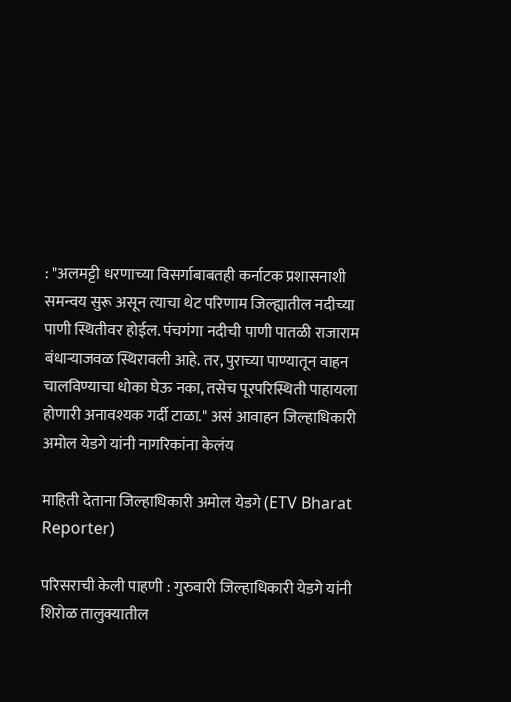: "अलमट्टी धरणाच्या विसर्गाबाबतही कर्नाटक प्रशासनाशी समन्वय सुरू असून त्याचा थेट परिणाम जिल्ह्यातील नदीच्या पाणी स्थितीवर होईल. पंचगंगा नदीची पाणी पातळी राजाराम बंधाऱ्याजवळ स्थिरावली आहे. तर, पुराच्या पाण्यातून वाहन चालविण्याचा धोका घेऊ नका, तसेच पूरपरिस्थिती पाहायला होणारी अनावश्यक गर्दी टाळा." असं आवाहन जिल्हाधिकारी अमोल येडगे यांनी नागरिकांना केलंय

माहिती देताना जिल्हाधिकारी अमोल येडगे (ETV Bharat Reporter)

परिसराची केली पाहणी : गुरुवारी जिल्हाधिकारी येडगे यांनी शिरोळ तालुक्यातील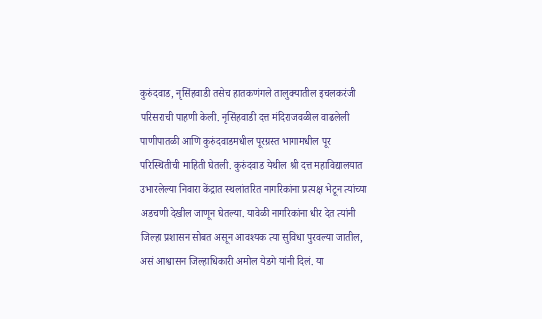कुरुंदवाड, नृसिंहवाडी तसेच हातकणंगले तालुक्यातील इचलकरंजी परिसराची पाहणी केली. नृसिंहवाडी दत्त मंदिराजवळील वाढलेली पाणीपातळी आणि कुरुंदवाडमधील पूरग्रस्त भागामधील पूर परिस्थितीची माहिती घेतली. कुरुंदवाड येथील श्री दत्त महाविद्यालयात उभारलेल्या निवारा केंद्रात स्थलांतरित नागरिकांना प्रत्यक्ष भेटून त्यांच्या अडचणी देखील जाणून घेतल्या. यावेळी नागरिकांना धीर देत त्यांनी जिल्हा प्रशासन सोबत असून आवश्यक त्या सुविधा पुरवल्या जातील, असं आश्वासन जिल्हाधिकारी अमोल येडगे यांनी दिलं. या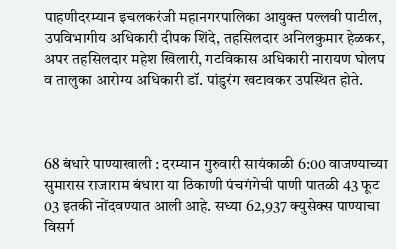पाहणीदरम्यान इचलकरंजी महानगरपालिका आयुक्त पल्लवी पाटील, उपविभागीय अधिकारी दीपक शिंदे, तहसिलदार अनिलकुमार हेळकर, अपर तहसिलदार महेश खिलारी, गटविकास अधिकारी नारायण घोलप व तालुका आरोग्य अधिकारी डॉ. पांडुरंग खटावकर उपस्थित होते.



68 बंधारे पाण्याखाली : दरम्यान गुरुवारी सायंकाळी 6:00 वाजण्याच्या सुमारास राजाराम बंधारा या ठिकाणी पंचगंगेची पाणी पातळी 43 फूट 03 इतकी नोंदवण्यात आली आहे. सध्या 62,937 क्युसेक्स पाण्याचा विसर्ग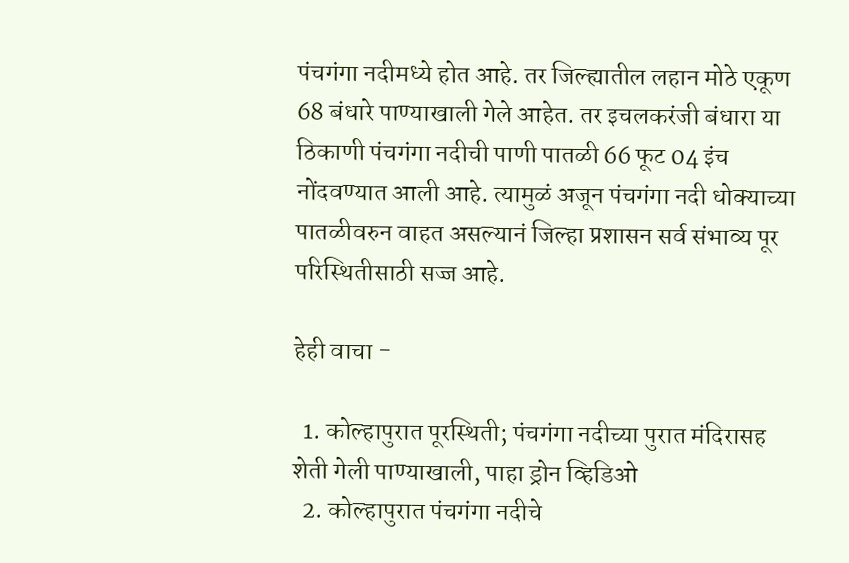पंचगंगा नदीमध्ये होत आहे. तर जिल्ह्यातील लहान मोठे एकूण 68 बंधारे पाण्याखाली गेले आहेत. तर इचलकरंजी बंधारा या ठिकाणी पंचगंगा नदीची पाणी पातळी 66 फूट 04 इंच नोंदवण्यात आली आहे. त्यामुळं अजून पंचगंगा नदी धोक्याच्या पातळीवरुन वाहत असल्यानं जिल्हा प्रशासन सर्व संभाव्य पूर परिस्थितीसाठी सज्ज आहे.

हेही वाचा -

  1. कोल्हापुरात पूरस्थिती; पंचगंगा नदीच्या पुरात मंदिरासह शेती गेली पाण्याखाली, पाहा ड्रोन व्हिडिओ
  2. कोल्हापुरात पंचगंगा नदीचे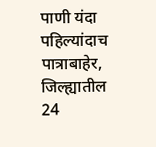पाणी यंदा पहिल्यांदाच पात्राबाहेर, जिल्ह्यातील 24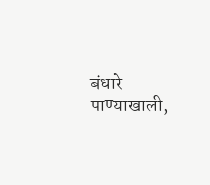बंधारे पाण्याखाली,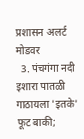प्रशासन अलर्ट मोडवर
  3. पंचगंगा नदी इशारा पातळी गाठायला 'इतके' फूट बाकी;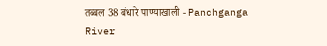तब्बल 38 बंधारे पाण्याखाली - Panchganga River